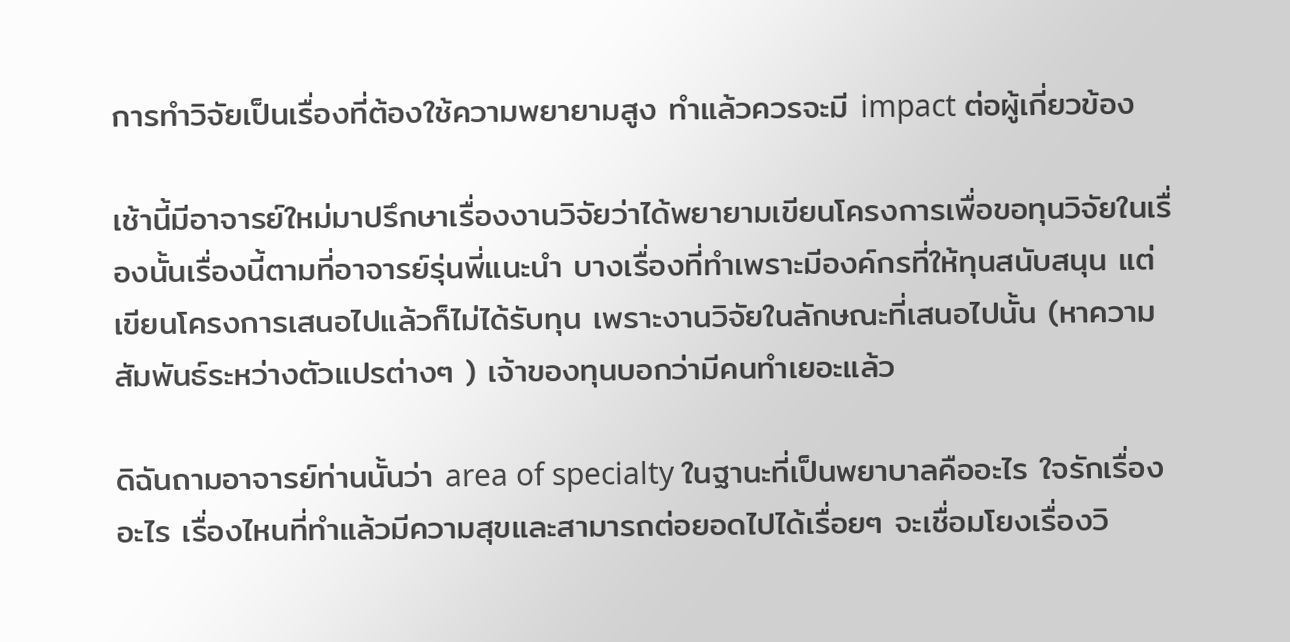การทำวิจัยเป็นเรื่องที่ต้องใช้ความพยายามสูง ทำแล้วควรจะมี impact ต่อผู้เกี่ยวข้อง

เช้านี้มีอาจารย์ใหม่มาปรึกษาเรื่องงานวิจัยว่าได้พยายามเขียนโครงการเพื่อขอทุนวิจัยในเรื่องนั้นเรื่องนี้ตามที่อาจารย์รุ่นพี่แนะนำ บางเรื่องที่ทำเพราะมีองค์กรที่ให้ทุนสนับสนุน แต่เขียนโครงการเสนอไปแล้วก็ไม่ได้รับทุน เพราะงานวิจัยในลักษณะที่เสนอไปนั้น (หาความสัมพันธ์ระหว่างตัวแปรต่างๆ ) เจ้าของทุนบอกว่ามีคนทำเยอะแล้ว

ดิฉันถามอาจารย์ท่านนั้นว่า area of specialty ในฐานะที่เป็นพยาบาลคืออะไร ใจรักเรื่องอะไร เรื่องไหนที่ทำแล้วมีความสุขและสามารถต่อยอดไปได้เรื่อยๆ จะเชื่อมโยงเรื่องวิ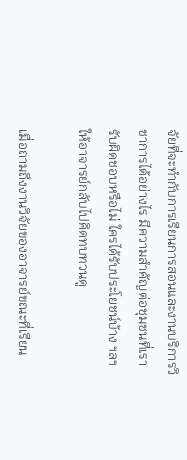จัยที่จะทำกับการเรียนการสอนและงานบริการวิชาการได้อย่างไร มีความสำคัญต่อชุมชนที่เรารับผิดชอบหรือไม่ ใครได้รับประโยชน์บ้าง ฯลฯ ให้อาจารย์กลับไปคิดทบทวนดู

เมื่อถามถึงงานวิจัยของอาจารย์ขณะที่เรียน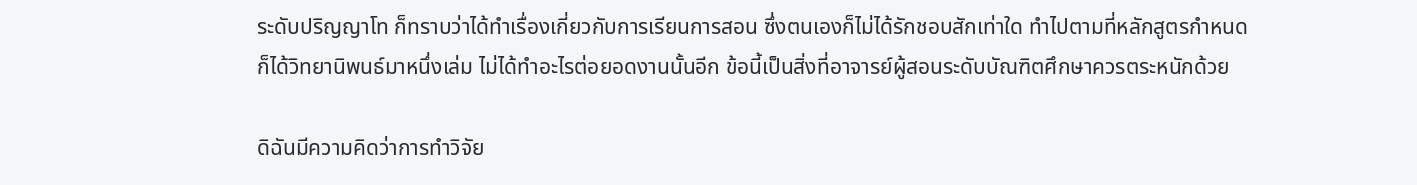ระดับปริญญาโท ก็ทราบว่าได้ทำเรื่องเกี่ยวกับการเรียนการสอน ซึ่งตนเองก็ไม่ได้รักชอบสักเท่าใด ทำไปตามที่หลักสูตรกำหนด ก็ได้วิทยานิพนธ์มาหนึ่งเล่ม ไม่ได้ทำอะไรต่อยอดงานนั้นอีก ข้อนี้เป็นสิ่งที่อาจารย์ผู้สอนระดับบัณฑิตศึกษาควรตระหนักด้วย

ดิฉันมีความคิดว่าการทำวิจัย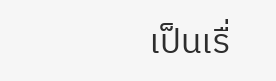เป็นเรื่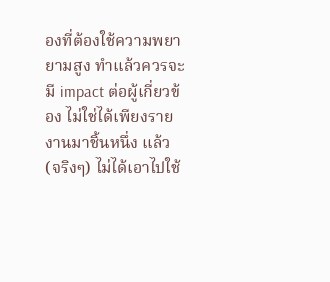องที่ต้องใช้ความพยายามสูง ทำแล้วควรจะมี impact ต่อผู้เกี่ยวข้อง ไม่ใช่ได้เพียงรายงานมาชิ้นหนึ่ง แล้ว (จริงๆ) ไม่ได้เอาไปใช้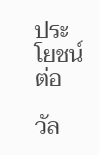ประโยชน์ต่อ

วัล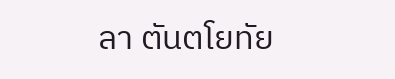ลา ตันตโยทัย